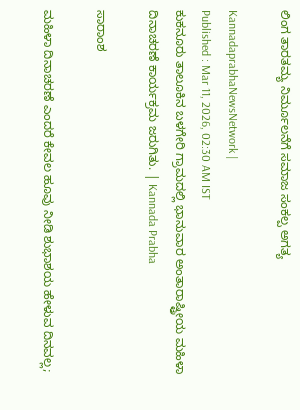ಲಿಂಗ ತಾರತಮ್ಯ ನಿರ್ಮೂಲನೆಗೆ ಸಮಾಜ ಸಂಕಲ್ಪ ಅಗತ್ಯ

KannadaprabhaNewsNetwork |
Published : Mar 11, 2026, 02:30 AM IST
ಕುಕನೂರು ತಾಲೂಕಿನ ಬಳಗೇರಿ ಗ್ರಾಮದಲ್ಲಿ ಭಾನುವಾರ ಅಂತಾರಾಷ್ಟ್ರೀಯ ಮಹಿಳಾ ದಿನಾಚರಣೆ ಕಾರ್ಯಕ್ರಮ ಜರುಗಿತು. | Kannada Prabha

ಸಾರಾಂಶ

ಮಹಿಳಾ ದಿನಾಚರಣೆ ಎಂದರೆ ಕೇವಲ ಹೂವು ನೀಡಿ ಶುಭಾಶಯ ಹೇಳುವ ದಿನವಲ್ಲ;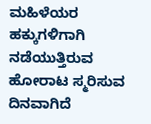ಮಹಿಳೆಯರ ಹಕ್ಕುಗಳಿಗಾಗಿ ನಡೆಯುತ್ತಿರುವ ಹೋರಾಟ ಸ್ಮರಿಸುವ ದಿನವಾಗಿದೆ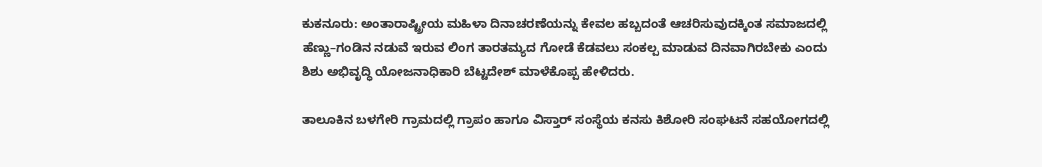ಕುಕನೂರು: ಅಂತಾರಾಷ್ಟ್ರೀಯ ಮಹಿಳಾ ದಿನಾಚರಣೆಯನ್ನು ಕೇವಲ ಹಬ್ಬದಂತೆ ಆಚರಿಸುವುದಕ್ಕಿಂತ ಸಮಾಜದಲ್ಲಿ ಹೆಣ್ಣು–ಗಂಡಿನ ನಡುವೆ ಇರುವ ಲಿಂಗ ತಾರತಮ್ಯದ ಗೋಡೆ ಕೆಡವಲು ಸಂಕಲ್ಪ ಮಾಡುವ ದಿನವಾಗಿರಬೇಕು ಎಂದು ಶಿಶು ಅಭಿವೃದ್ಧಿ ಯೋಜನಾಧಿಕಾರಿ ಬೆಟ್ಟದೇಶ್ ಮಾಳೆಕೊಪ್ಪ ಹೇಳಿದರು.

ತಾಲೂಕಿನ ಬಳಗೇರಿ ಗ್ರಾಮದಲ್ಲಿ ಗ್ರಾಪಂ ಹಾಗೂ ವಿಸ್ತಾರ್ ಸಂಸ್ಥೆಯ ಕನಸು ಕಿಶೋರಿ ಸಂಘಟನೆ ಸಹಯೋಗದಲ್ಲಿ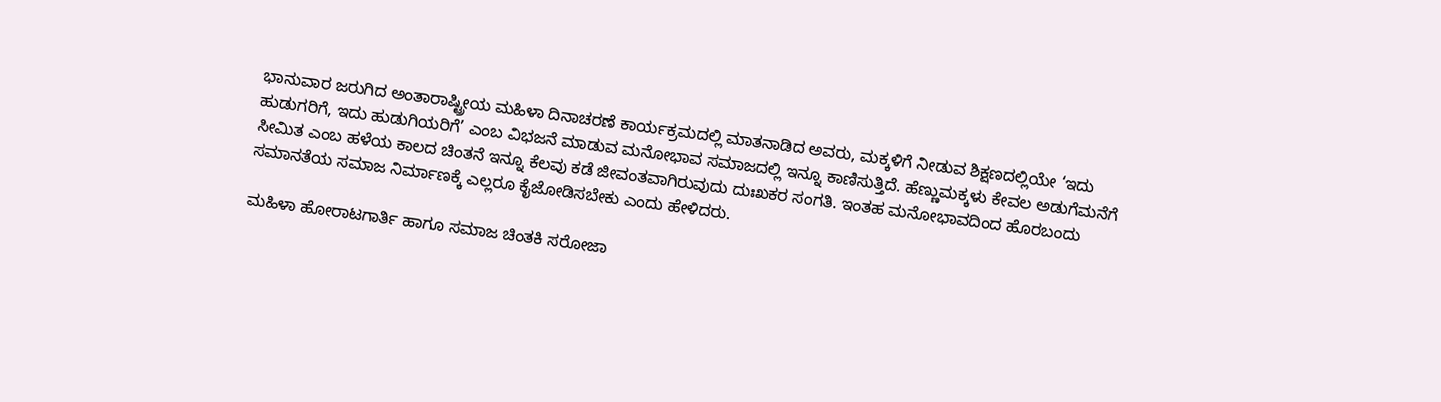ಭಾನುವಾರ ಜರುಗಿದ ಅಂತಾರಾಷ್ಟ್ರೀಯ ಮಹಿಳಾ ದಿನಾಚರಣೆ ಕಾರ್ಯಕ್ರಮದಲ್ಲಿ ಮಾತನಾಡಿದ ಅವರು, ಮಕ್ಕಳಿಗೆ ನೀಡುವ ಶಿಕ್ಷಣದಲ್ಲಿಯೇ ‘ಇದು ಹುಡುಗರಿಗೆ, ಇದು ಹುಡುಗಿಯರಿಗೆ’ ಎಂಬ ವಿಭಜನೆ ಮಾಡುವ ಮನೋಭಾವ ಸಮಾಜದಲ್ಲಿ ಇನ್ನೂ ಕಾಣಿಸುತ್ತಿದೆ. ಹೆಣ್ಣುಮಕ್ಕಳು ಕೇವಲ ಅಡುಗೆಮನೆಗೆ ಸೀಮಿತ ಎಂಬ ಹಳೆಯ ಕಾಲದ ಚಿಂತನೆ ಇನ್ನೂ ಕೆಲವು ಕಡೆ ಜೀವಂತವಾಗಿರುವುದು ದುಃಖಕರ ಸಂಗತಿ. ಇಂತಹ ಮನೋಭಾವದಿಂದ ಹೊರಬಂದು ಸಮಾನತೆಯ ಸಮಾಜ ನಿರ್ಮಾಣಕ್ಕೆ ಎಲ್ಲರೂ ಕೈಜೋಡಿಸಬೇಕು ಎಂದು ಹೇಳಿದರು.

ಮಹಿಳಾ ಹೋರಾಟಗಾರ್ತಿ ಹಾಗೂ ಸಮಾಜ ಚಿಂತಕಿ ಸರೋಜಾ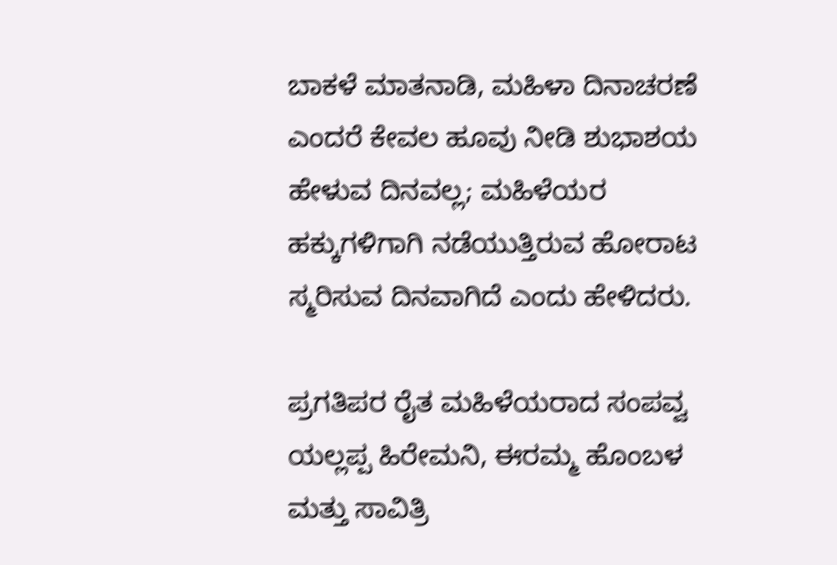ಬಾಕಳೆ ಮಾತನಾಡಿ, ಮಹಿಳಾ ದಿನಾಚರಣೆ ಎಂದರೆ ಕೇವಲ ಹೂವು ನೀಡಿ ಶುಭಾಶಯ ಹೇಳುವ ದಿನವಲ್ಲ; ಮಹಿಳೆಯರ ಹಕ್ಕುಗಳಿಗಾಗಿ ನಡೆಯುತ್ತಿರುವ ಹೋರಾಟ ಸ್ಮರಿಸುವ ದಿನವಾಗಿದೆ ಎಂದು ಹೇಳಿದರು.

ಪ್ರಗತಿಪರ ರೈತ ಮಹಿಳೆಯರಾದ ಸಂಪವ್ವ ಯಲ್ಲಪ್ಪ ಹಿರೇಮನಿ, ಈರಮ್ಮ ಹೊಂಬಳ ಮತ್ತು ಸಾವಿತ್ರಿ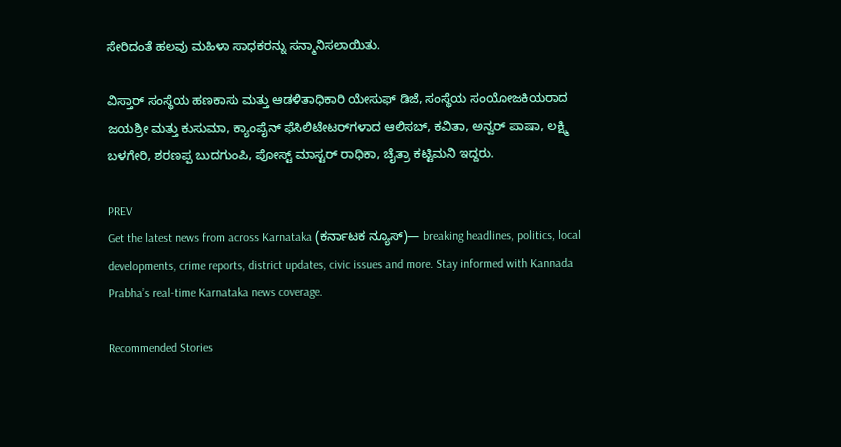ಸೇರಿದಂತೆ ಹಲವು ಮಹಿಳಾ ಸಾಧಕರನ್ನು ಸನ್ಮಾನಿಸಲಾಯಿತು.

ವಿಸ್ತಾರ್ ಸಂಸ್ಥೆಯ ಹಣಕಾಸು ಮತ್ತು ಆಡಳಿತಾಧಿಕಾರಿ ಯೇಸುಫ್ ಡಿಜೆ, ಸಂಸ್ಥೆಯ ಸಂಯೋಜಕಿಯರಾದ ಜಯಶ್ರೀ ಮತ್ತು ಕುಸುಮಾ, ಕ್ಯಾಂಪೈನ್ ಫೆಸಿಲಿಟೇಟರ್‌ಗಳಾದ ಆಲಿಸಬ್, ಕವಿತಾ, ಅನ್ವರ್ ಪಾಷಾ, ಲಕ್ಷ್ಮಿ ಬಳಗೇರಿ, ಶರಣಪ್ಪ ಬುದಗುಂಪಿ, ಪೋಸ್ಟ್ ಮಾಸ್ಟರ್ ರಾಧಿಕಾ, ಚೈತ್ರಾ ಕಟ್ಟಿಮನಿ ಇದ್ದರು.

PREV
Get the latest news from across Karnataka (ಕರ್ನಾಟಕ ನ್ಯೂಸ್)— breaking headlines, politics, local developments, crime reports, district updates, civic issues and more. Stay informed with Kannada Prabha’s real‑time Karnataka news coverage.

Recommended Stories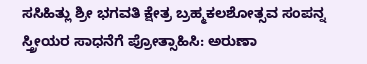ಸಸಿಹಿತ್ಲು ಶ್ರೀ ಭಗವತಿ ಕ್ಷೇತ್ರ ಬ್ರಹ್ಮಕಲಶೋತ್ಸವ ಸಂಪನ್ನ
ಸ್ತ್ರೀಯರ ಸಾಧನೆಗೆ ಪ್ರೋತ್ಸಾಹಿಸಿ: ಅರುಣಾ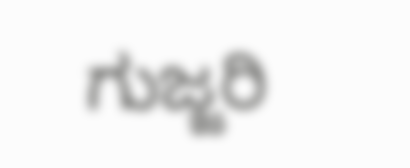ಗುಜ್ಜರಿ